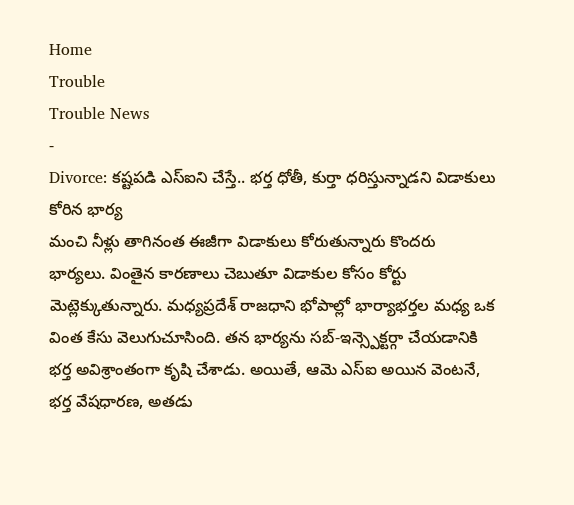Home
Trouble
Trouble News
-
Divorce: కష్టపడి ఎస్ఐని చేస్తే.. భర్త ధోతీ, కుర్తా ధరిస్తున్నాడని విడాకులు కోరిన భార్య
మంచి నీళ్లు తాగినంత ఈజీగా విడాకులు కోరుతున్నారు కొందరు భార్యలు. వింతైన కారణాలు చెబుతూ విడాకుల కోసం కోర్టు మెట్లెక్కుతున్నారు. మధ్యప్రదేశ్ రాజధాని భోపాల్లో భార్యాభర్తల మధ్య ఒక వింత కేసు వెలుగుచూసింది. తన భార్యను సబ్-ఇన్స్పెక్టర్గా చేయడానికి భర్త అవిశ్రాంతంగా కృషి చేశాడు. అయితే, ఆమె ఎస్ఐ అయిన వెంటనే, భర్త వేషధారణ, అతడు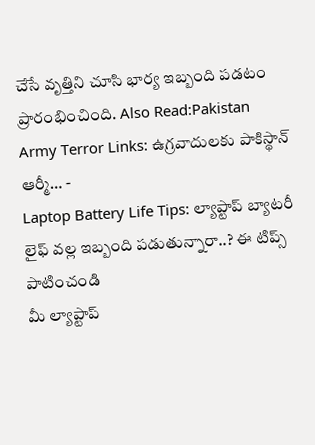చేసే వృత్తిని చూసి భార్య ఇబ్బంది పడటం ప్రారంభించింది. Also Read:Pakistan Army Terror Links: ఉగ్రవాదులకు పాకిస్థాన్ ఆర్మీ… -
Laptop Battery Life Tips: ల్యాప్టాప్ బ్యాటరీ లైఫ్ వల్ల ఇబ్బంది పడుతున్నారా..? ఈ టిప్స్ పాటించండి
మీ ల్యాప్టాప్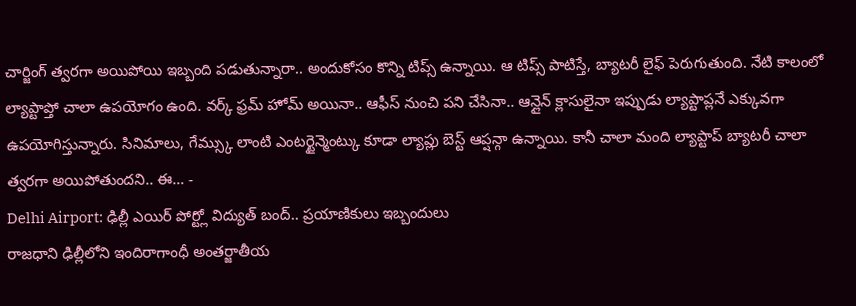చార్జింగ్ త్వరగా అయిపోయి ఇబ్బంది పడుతున్నారా.. అందుకోసం కొన్ని టిప్స్ ఉన్నాయి. ఆ టిప్స్ పాటిస్తే, బ్యాటరీ లైఫ్ పెరుగుతుంది. నేటి కాలంలో ల్యాప్టాప్తో చాలా ఉపయోగం ఉంది. వర్క్ ఫ్రమ్ హోమ్ అయినా.. ఆఫీస్ నుంచి పని చేసినా.. ఆన్లైన్ క్లాసులైనా ఇప్పుడు ల్యాప్టాప్లనే ఎక్కువగా ఉపయోగిస్తున్నారు. సినిమాలు, గేమ్స్కు లాంటి ఎంటర్టైన్మెంట్కు కూడా ల్యాప్లు బెస్ట్ ఆప్షన్గా ఉన్నాయి. కానీ చాలా మంది ల్యాప్టాప్ బ్యాటరీ చాలా త్వరగా అయిపోతుందని.. ఈ… -
Delhi Airport: ఢిల్లీ ఎయిర్ పోర్ట్లో విద్యుత్ బంద్.. ప్రయాణికులు ఇబ్బందులు
రాజధాని ఢిల్లీలోని ఇందిరాగాంధీ అంతర్జాతీయ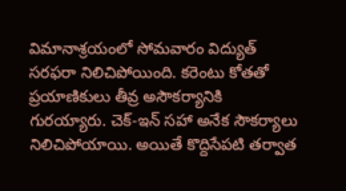విమానాశ్రయంలో సోమవారం విద్యుత్ సరఫరా నిలిచిపోయింది. కరెంటు కోతతో ప్రయాణికులు తీవ్ర అసౌకర్యానికి గురయ్యారు. చెక్-ఇన్ సహా అనేక సౌకర్యాలు నిలిచిపోయాయి. అయితే కొద్దిసేపటి తర్వాత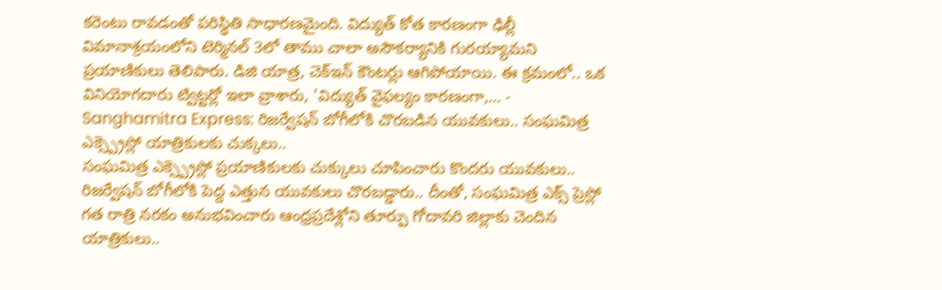కరెంటు రావడంతో పరిస్థితి సాధారణమైంది. విద్యుత్ కోత కారణంగా ఢిల్లీ విమానాశ్రయంలోని టెర్మినల్ 3లో తాము చాలా అసౌకర్యానికి గురయ్యామని ప్రయాణికులు తెలిపారు. డిజి యాత్ర, చెక్ఇన్ కౌంటర్లు ఆగిపోయాయి. ఈ క్రమంలో.. ఒక వినియోగదారు ట్విట్టర్లో ఇలా వ్రాశారు, 'విద్యుత్ వైఫల్యం కారణంగా,… -
Sanghamitra Express: రిజర్వేషన్ బోగీలోకి చొరబడిన యువకులు.. సంఘమిత్ర ఎక్స్ప్రెస్లో యాత్రికులకు చుక్కలు..
సంఘమిత్ర ఎక్స్ప్రెస్లో ప్రయాణికులకు చుక్కులు చూపించారు కొందరు యువకులు.. రిజర్వేషన్ బోగీలోకి పెద్ద ఎత్తున యువకులు చొరబడ్డారు.. దీంతో, సంఘమిత్ర ఎక్స్ ప్రెస్లో గత రాత్రి నరకం అనుభవించారు ఆంధ్రప్రదేశ్లోని తూర్పు గోదావరి జిల్లాకు చెందిన యాత్రికులు..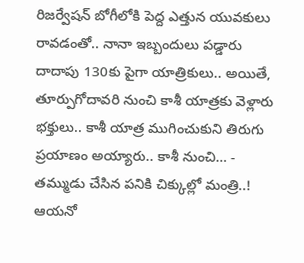రిజర్వేషన్ బోగీలోకి పెద్ద ఎత్తున యువకులు రావడంతో.. నానా ఇబ్బందులు పడ్డారు దాదాపు 130కు పైగా యాత్రికులు.. అయితే, తూర్పుగోదావరి నుంచి కాశీ యాత్రకు వెళ్లారు భక్తులు.. కాశీ యాత్ర ముగించుకుని తిరుగు ప్రయాణం అయ్యారు.. కాశీ నుంచి… -
తమ్ముడు చేసిన పనికి చిక్కుల్లో మంత్రి..!
ఆయనో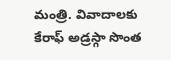మంత్రి. వివాదాలకు కేరాఫ్ అడ్రస్గా సొంత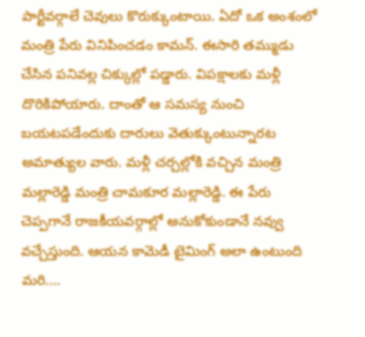పార్టీవర్గాలే చెవులు కొరుక్కుంటాయి. ఏదో ఒక అంశంలో మంత్రి పేరు వినిపించడం కామన్. ఈసారి తమ్ముడు చేసిన పనివల్ల చిక్కుల్లో పడ్డారు. విపక్షాలకు మళ్లీ దొరికిపోయారు. దాంతో ఆ సమస్య నుంచి బయటపడేందుకు దారులు వెతుక్కుంటున్నారట అమాత్యుల వారు. మళ్లీ చర్చల్లోకి వచ్చిన మంత్రి మల్లారెడ్డి మంత్రి చామకూర మల్లారెడ్డి. ఈ పేరు చెప్పగానే రాజకీయవర్గాల్లో అనుకోకుండానే నవ్వు వచ్చేస్తుంది. ఆయన కామెడీ టైమింగ్ అలా ఉంటుంది మరి.…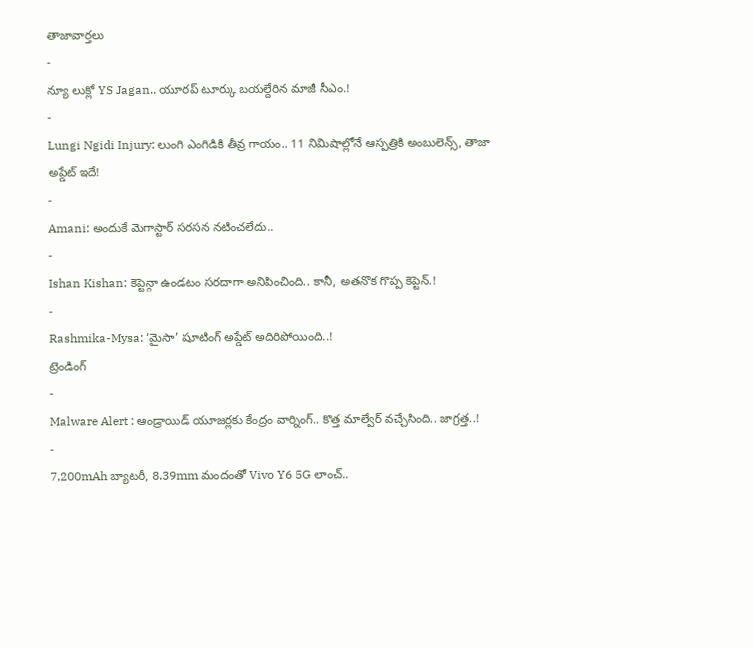తాజావార్తలు
-
న్యూ లుక్లో YS Jagan.. యూరప్ టూర్కు బయల్దేరిన మాజీ సీఎం.!
-
Lungi Ngidi Injury: లుంగి ఎంగిడికి తీవ్ర గాయం.. 11 నిమిషాల్లోనే ఆస్పత్రికి అంబులెన్స్, తాజా అప్డేట్ ఇదే!
-
Amani: అందుకే మెగాస్టార్ సరసన నటించలేదు..
-
Ishan Kishan: కెప్టెన్గా ఉండటం సరదాగా అనిపించింది.. కానీ, అతనొక గొప్ప కెప్టెన్.!
-
Rashmika-Mysa: ‘మైసా’ షూటింగ్ అప్డేట్ అదిరిపోయింది..!
ట్రెండింగ్
-
Malware Alert : ఆండ్రాయిడ్ యూజర్లకు కేంద్రం వార్నింగ్.. కొత్త మాల్వేర్ వచ్చేసింది.. జాగ్రత్త..!
-
7,200mAh బ్యాటరీ, 8.39mm మందంతో Vivo Y6 5G లాంచ్..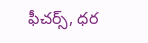ఫీచర్స్, ధర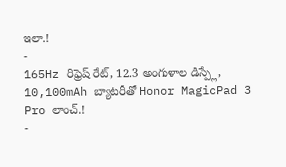ఇలా.!
-
165Hz రిఫ్రెష్ రేట్, 12.3 అంగుళాల డిస్ప్లే, 10,100mAh బ్యాటరీతో Honor MagicPad 3 Pro లాంచ్.!
-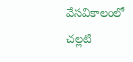వేసవికాలంలో చల్లటి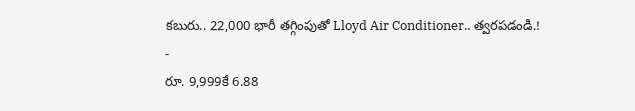కబురు.. 22,000 భారీ తగ్గింపుతో Lloyd Air Conditioner.. త్వరపడండి.!
-
రూ. 9,999కే 6.88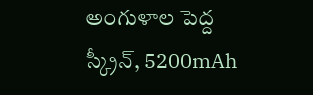అంగుళాల పెద్ద స్క్రీన్, 5200mAh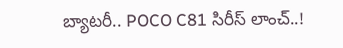బ్యాటరీ.. POCO C81 సిరీస్ లాంచ్..!